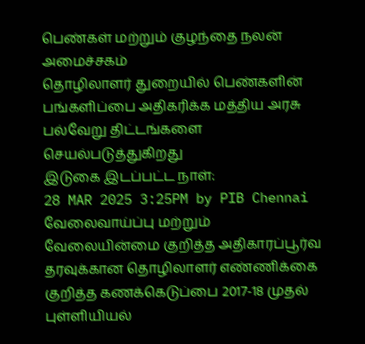பெண்கள் மற்றும் குழந்தை நலன் அமைச்சகம்
தொழிலாளர் துறையில் பெண்களின் பங்களிப்பை அதிகரிக்க மத்திய அரசு பல்வேறு திட்டங்களை செயல்படுத்துகிறது
இடுகை இடப்பட்ட நாள்:
28 MAR 2025 3:25PM by PIB Chennai
வேலைவாய்ப்பு மற்றும் வேலையின்மை குறித்த அதிகாரப்பூர்வ தரவுக்கான தொழிலாளர் எண்ணிக்கை குறித்த கணக்கெடுப்பை 2017-18 முதல் புள்ளியியல்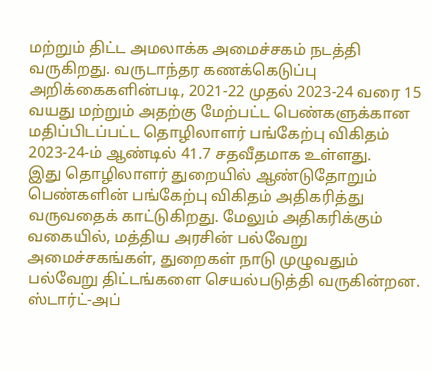மற்றும் திட்ட அமலாக்க அமைச்சகம் நடத்தி வருகிறது. வருடாந்தர கணக்கெடுப்பு அறிக்கைகளின்படி, 2021-22 முதல் 2023-24 வரை 15 வயது மற்றும் அதற்கு மேற்பட்ட பெண்களுக்கான மதிப்பிடப்பட்ட தொழிலாளர் பங்கேற்பு விகிதம் 2023-24-ம் ஆண்டில் 41.7 சதவீதமாக உள்ளது.
இது தொழிலாளர் துறையில் ஆண்டுதோறும் பெண்களின் பங்கேற்பு விகிதம் அதிகரித்து வருவதைக் காட்டுகிறது. மேலும் அதிகரிக்கும் வகையில், மத்திய அரசின் பல்வேறு அமைச்சகங்கள், துறைகள் நாடு முழுவதும் பல்வேறு திட்டங்களை செயல்படுத்தி வருகின்றன.
ஸ்டார்ட்-அப்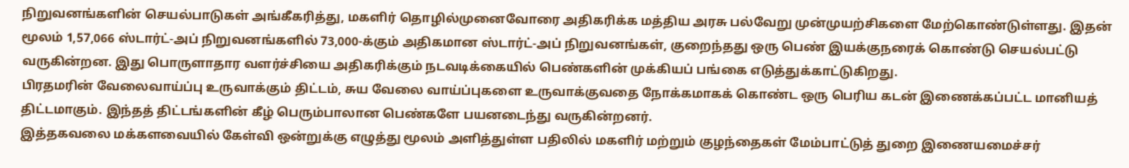நிறுவனங்களின் செயல்பாடுகள் அங்கீகரித்து, மகளிர் தொழில்முனைவோரை அதிகரிக்க மத்திய அரசு பல்வேறு முன்முயற்சிகளை மேற்கொண்டுள்ளது. இதன் மூலம் 1,57,066 ஸ்டார்ட்-அப் நிறுவனங்களில் 73,000-க்கும் அதிகமான ஸ்டார்ட்-அப் நிறுவனங்கள், குறைந்தது ஒரு பெண் இயக்குநரைக் கொண்டு செயல்பட்டு வருகின்றன. இது பொருளாதார வளர்ச்சியை அதிகரிக்கும் நடவடிக்கையில் பெண்களின் முக்கியப் பங்கை எடுத்துக்காட்டுகிறது.
பிரதமரின் வேலைவாய்ப்பு உருவாக்கும் திட்டம், சுய வேலை வாய்ப்புகளை உருவாக்குவதை நோக்கமாகக் கொண்ட ஒரு பெரிய கடன் இணைக்கப்பட்ட மானியத் திட்டமாகும். இந்தத் திட்டங்களின் கீழ் பெரும்பாலான பெண்களே பயனடைந்து வருகின்றனர்.
இத்தகவலை மக்களவையில் கேள்வி ஒன்றுக்கு எழுத்து மூலம் அளித்துள்ள பதிலில் மகளிர் மற்றும் குழந்தைகள் மேம்பாட்டுத் துறை இணையமைச்சர்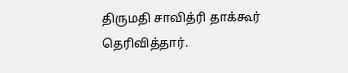திருமதி சாவித்ரி தாக்கூர் தெரிவித்தார்.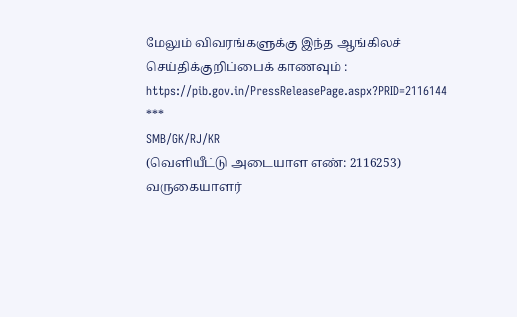மேலும் விவரங்களுக்கு இந்த ஆங்கிலச் செய்திக்குறிப்பைக் காணவும் : https://pib.gov.in/PressReleasePage.aspx?PRID=2116144
***
SMB/GK/RJ/KR
(வெளியீட்டு அடையாள எண்: 2116253)
வருகையாளர்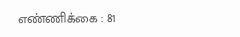எண்ணிக்கை : 81